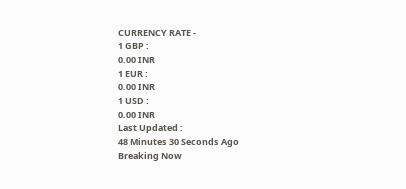CURRENCY RATE -
1 GBP :
0.00 INR
1 EUR :
0.00 INR
1 USD :
0.00 INR
Last Updated :
48 Minutes 30 Seconds Ago
Breaking Now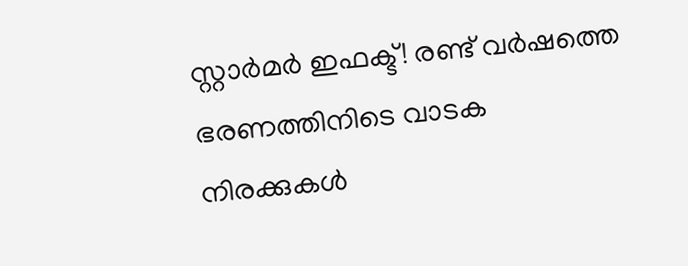സ്റ്റാര്‍മര്‍ ഇഫക്ട്! രണ്ട് വര്‍ഷത്തെ ഭരണത്തിനിടെ വാടക നിരക്കുകള്‍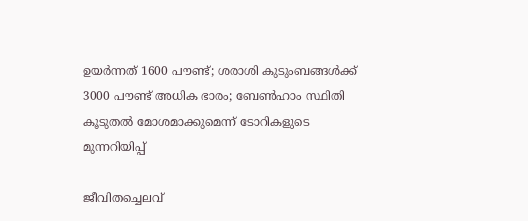ഉയര്‍ന്നത് 1600 പൗണ്ട്; ശരാശി കുടുംബങ്ങള്‍ക്ക് 3000 പൗണ്ട് അധിക ഭാരം; ബേണ്‍ഹാം സ്ഥിതി കൂടുതല്‍ മോശമാക്കുമെന്ന് ടോറികളുടെ മുന്നറിയിപ്പ്

ജീവിതച്ചെലവ്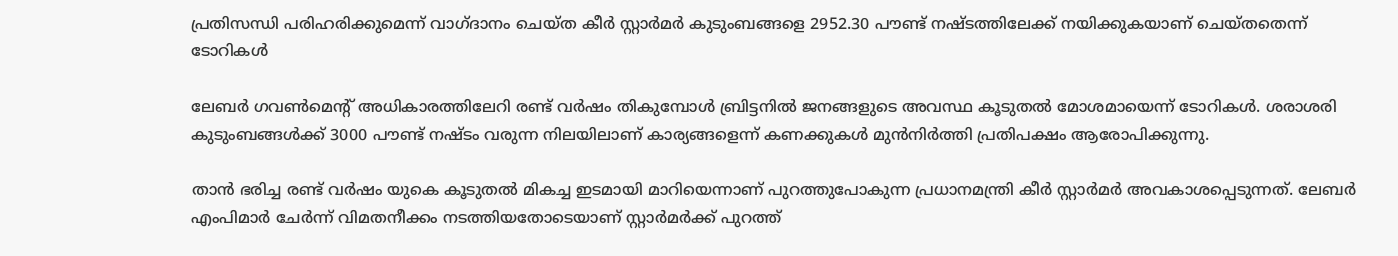പ്രതിസന്ധി പരിഹരിക്കുമെന്ന് വാഗ്ദാനം ചെയ്ത കീര്‍ സ്റ്റാര്‍മര്‍ കുടുംബങ്ങളെ 2952.30 പൗണ്ട് നഷ്ടത്തിലേക്ക് നയിക്കുകയാണ് ചെയ്തതെന്ന് ടോറികള്‍

ലേബര്‍ ഗവണ്‍മെന്റ് അധികാരത്തിലേറി രണ്ട് വര്‍ഷം തികുമ്പോള്‍ ബ്രിട്ടനില്‍ ജനങ്ങളുടെ അവസ്ഥ കൂടുതല്‍ മോശമായെന്ന് ടോറികള്‍. ശരാശരി കുടുംബങ്ങള്‍ക്ക് 3000 പൗണ്ട് നഷ്ടം വരുന്ന നിലയിലാണ് കാര്യങ്ങളെന്ന് കണക്കുകള്‍ മുന്‍നിര്‍ത്തി പ്രതിപക്ഷം ആരോപിക്കുന്നു.

താന്‍ ഭരിച്ച രണ്ട് വര്‍ഷം യുകെ കൂടുതല്‍ മികച്ച ഇടമായി മാറിയെന്നാണ് പുറത്തുപോകുന്ന പ്രധാനമന്ത്രി കീര്‍ സ്റ്റാര്‍മര്‍ അവകാശപ്പെടുന്നത്. ലേബര്‍ എംപിമാര്‍ ചേര്‍ന്ന് വിമതനീക്കം നടത്തിയതോടെയാണ് സ്റ്റാര്‍മര്‍ക്ക് പുറത്ത്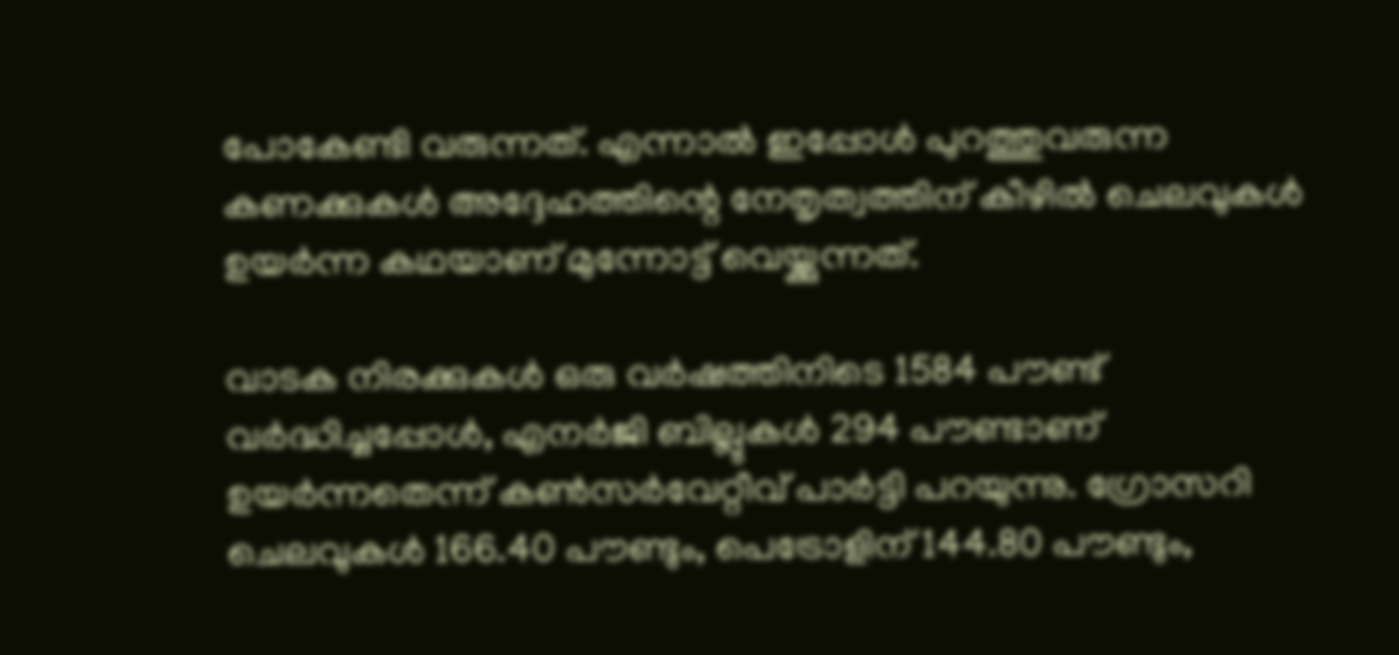പോകേണ്ടി വരുന്നത്. എന്നാല്‍ ഇപ്പോള്‍ പുറത്തുവരുന്ന കണക്കുകള്‍ അദ്ദേഹത്തിന്റെ നേതൃത്വത്തിന് കീഴില്‍ ചെലവുകള്‍ ഉയര്‍ന്ന കഥയാണ് മുന്നോട്ട് വെയ്ക്കുന്നത്.

വാടക നിരക്കുകള്‍ ഒരു വര്‍ഷത്തിനിടെ 1584 പൗണ്ട് വര്‍ദ്ധിച്ചപ്പോള്‍, എനര്‍ജി ബില്ലുകള്‍ 294 പൗണ്ടാണ് ഉയര്‍ന്നതെന്ന് കണ്‍സര്‍വേറ്റീവ് പാര്‍ട്ടി പറയുന്നു. ഗ്രോസറി ചെലവുകള്‍ 166.40 പൗണ്ടും, പെട്രോളിന് 144.80 പൗണ്ടും,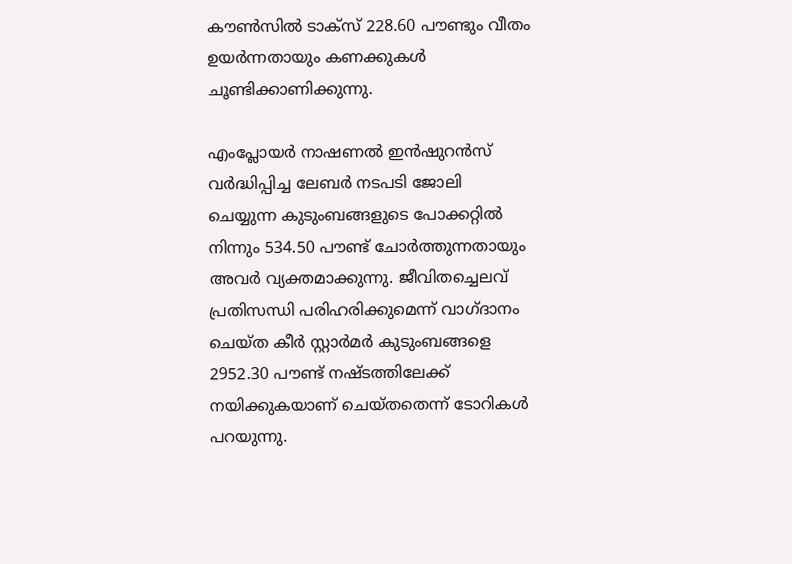കൗണ്‍സില്‍ ടാക്‌സ് 228.60 പൗണ്ടും വീതം ഉയര്‍ന്നതായും കണക്കുകള്‍ ചൂണ്ടിക്കാണിക്കുന്നു.

എംപ്ലോയര്‍ നാഷണല്‍ ഇന്‍ഷുറന്‍സ് വര്‍ദ്ധിപ്പിച്ച ലേബര്‍ നടപടി ജോലി ചെയ്യുന്ന കുടുംബങ്ങളുടെ പോക്കറ്റില്‍ നിന്നും 534.50 പൗണ്ട് ചോര്‍ത്തുന്നതായും അവര്‍ വ്യക്തമാക്കുന്നു. ജീവിതച്ചെലവ് പ്രതിസന്ധി പരിഹരിക്കുമെന്ന് വാഗ്ദാനം ചെയ്ത കീര്‍ സ്റ്റാര്‍മര്‍ കുടുംബങ്ങളെ 2952.30 പൗണ്ട് നഷ്ടത്തിലേക്ക് നയിക്കുകയാണ് ചെയ്തതെന്ന് ടോറികള്‍ പറയുന്നു.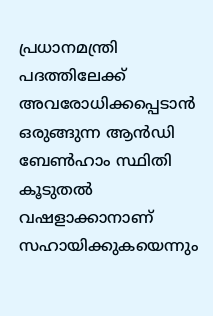പ്രധാനമന്ത്രി പദത്തിലേക്ക് അവരോധിക്കപ്പെടാന്‍ ഒരുങ്ങുന്ന ആന്‍ഡി ബേണ്‍ഹാം സ്ഥിതി കൂടുതല്‍ വഷളാക്കാനാണ് സഹായിക്കുകയെന്നും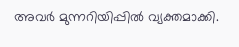അവര്‍ മുന്നറിയിപ്പില്‍ വ്യക്തമാക്കി.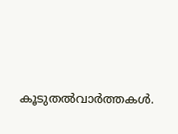കൂടുതല്‍വാര്‍ത്തകള്‍.